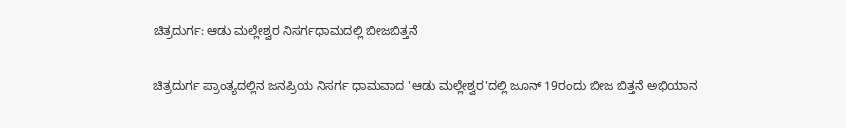ಚಿತ್ರದುರ್ಗ: ಆಡು ಮಲ್ಲೇಶ್ವರ ನಿಸರ್ಗಧಾಮದಲ್ಲಿ ಬೀಜಬಿತ್ತನೆ

ಚಿತ್ರದುರ್ಗ ಪ್ರಾಂತ್ಯದಲ್ಲಿನ ಜನಪ್ರಿಯ ನಿಸರ್ಗ ಧಾಮವಾದ 'ಆಡು ಮಲ್ಲೇಶ್ವರ'ದಲ್ಲಿ ಜೂನ್ 19ರಂದು ಬೀಜ ಬಿತ್ತನೆ ಅಭಿಯಾನ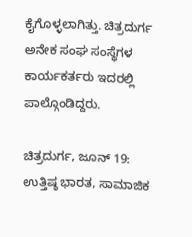ಕೈಗೊಳ್ಳಲಾಗಿತ್ತು. ಚಿತ್ರದುರ್ಗ ಅನೇಕ ಸಂಘ ಸಂಸ್ಥೆಗಳ ಕಾರ್ಯಕರ್ತರು ಇದರಲ್ಲಿ ಪಾಲ್ಗೊಂಡಿದ್ದರು.

ಚಿತ್ರದುರ್ಗ, ಜೂನ್ 19: ಉತ್ತಿಷ್ಠ ಭಾರತ, ಸಾಮಾಜಿಕ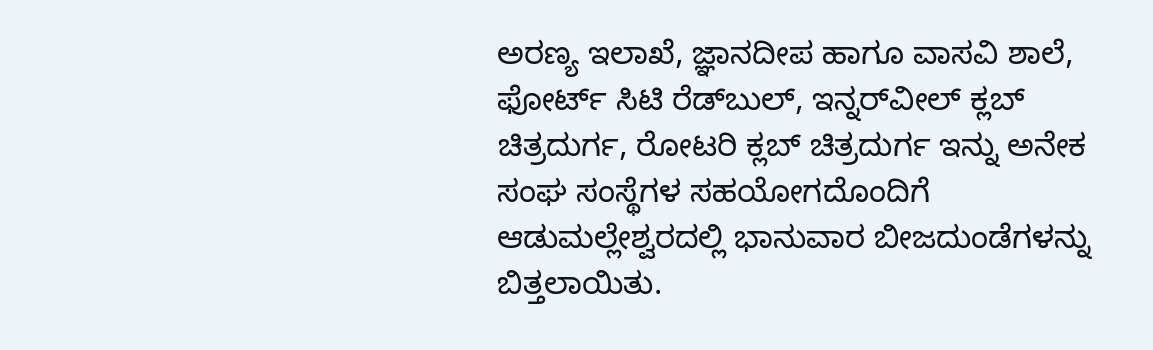ಅರಣ್ಯ ಇಲಾಖೆ, ಜ್ಞಾನದೀಪ ಹಾಗೂ ವಾಸವಿ ಶಾಲೆ, ಫೋರ್ಟ್ ಸಿಟಿ ರೆಡ್‌ಬುಲ್, ಇನ್ನರ್‌ವೀಲ್ ಕ್ಲಬ್ ಚಿತ್ರದುರ್ಗ, ರೋಟರಿ ಕ್ಲಬ್ ಚಿತ್ರದುರ್ಗ ಇನ್ನು ಅನೇಕ ಸಂಘ ಸಂಸ್ಥೆಗಳ ಸಹಯೋಗದೊಂದಿಗೆ ಆಡುಮಲ್ಲೇಶ್ವರದಲ್ಲಿ ಭಾನುವಾರ ಬೀಜದುಂಡೆಗಳನ್ನು ಬಿತ್ತಲಾಯಿತು.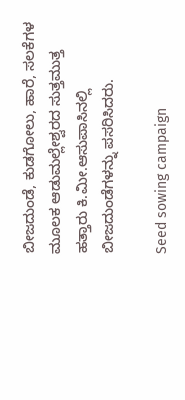ಬೀಜದುಂಡೆ, ಕುಡಗೋಲು, ಹಾರೆ, ಸಲಕೆಗಳ ಮೂಲಕ ಆಡುಮಲ್ಲೇಶ್ವರದ ಸುತ್ತಮುತ್ತ ಹತ್ತಾರು ಕಿ.ಮೀ.ಆಸುಪಾಸಿನಲ್ಲಿ ಬೀಜದುಂಡೆಗಳನ್ನು ಪಸರಿಸಿದರು.

Seed sowing campaign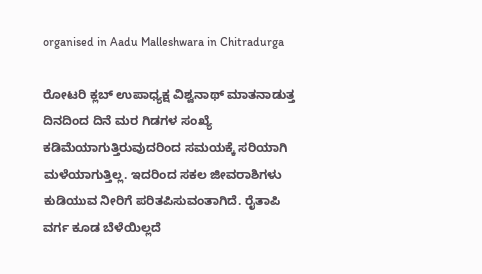organised in Aadu Malleshwara in Chitradurga

ರೋಟರಿ ಕ್ಲಬ್ ಉಪಾಧ್ಯಕ್ಷ ವಿಶ್ವನಾಥ್ ಮಾತನಾಡುತ್ತ ದಿನದಿಂದ ದಿನೆ ಮರ ಗಿಡಗಳ ಸಂಖ್ಯೆ ಕಡಿಮೆಯಾಗುತ್ತಿರುವುದರಿಂದ ಸಮಯಕ್ಕೆ ಸರಿಯಾಗಿ ಮಳೆಯಾಗುತ್ತಿಲ್ಲ. ಇದರಿಂದ ಸಕಲ ಜೀವರಾಶಿಗಳು ಕುಡಿಯುವ ನೀರಿಗೆ ಪರಿತಪಿಸುವಂತಾಗಿದೆ. ರೈತಾಪಿ ವರ್ಗ ಕೂಡ ಬೆಳೆಯಿಲ್ಲದೆ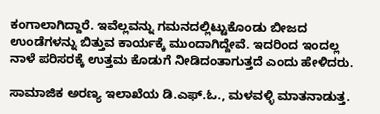ಕಂಗಾಲಾಗಿದ್ದಾರೆ. ಇವೆಲ್ಲವನ್ನು ಗಮನದಲ್ಲಿಟ್ಟುಕೊಂಡು ಬೀಜದ ಉಂಡೆಗಳನ್ನು ಬಿತ್ತುವ ಕಾರ್ಯಕ್ಕೆ ಮುಂದಾಗಿದ್ದೇವೆ. ಇದರಿಂದ ಇಂದಲ್ಲ ನಾಳೆ ಪರಿಸರಕ್ಕೆ ಉತ್ತಮ ಕೊಡುಗೆ ನೀಡಿದಂತಾಗುತ್ತದೆ ಎಂದು ಹೇಳಿದರು.

ಸಾಮಾಜಿಕ ಅರಣ್ಯ ಇಲಾಖೆಯ ಡಿ.ಎಫ್.ಓ., ಮಳವಳ್ಳಿ ಮಾತನಾಡುತ್ತ.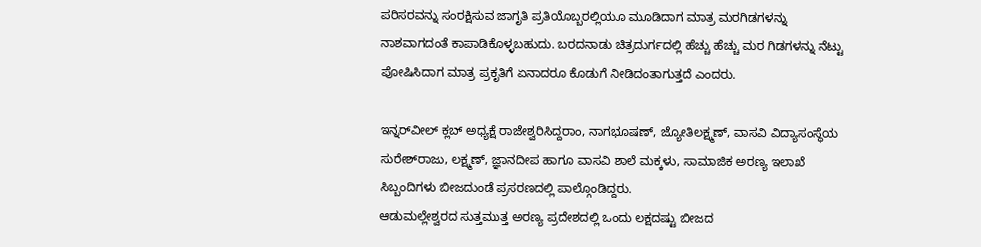ಪರಿಸರವನ್ನು ಸಂರಕ್ಷಿಸುವ ಜಾಗೃತಿ ಪ್ರತಿಯೊಬ್ಬರಲ್ಲಿಯೂ ಮೂಡಿದಾಗ ಮಾತ್ರ ಮರಗಿಡಗಳನ್ನು ನಾಶವಾಗದಂತೆ ಕಾಪಾಡಿಕೊಳ್ಳಬಹುದು. ಬರದನಾಡು ಚಿತ್ರದುರ್ಗದಲ್ಲಿ ಹೆಚ್ಚು ಹೆಚ್ಚು ಮರ ಗಿಡಗಳನ್ನು ನೆಟ್ಟು ಪೋಷಿಸಿದಾಗ ಮಾತ್ರ ಪ್ರಕೃತಿಗೆ ಏನಾದರೂ ಕೊಡುಗೆ ನೀಡಿದಂತಾಗುತ್ತದೆ ಎಂದರು.

ಇನ್ನರ್‌ವೀಲ್ ಕ್ಲಬ್ ಅಧ್ಯಕ್ಷೆ ರಾಜೇಶ್ವರಿಸಿದ್ದರಾಂ, ನಾಗಭೂಷಣ್, ಜ್ಯೋತಿಲಕ್ಷ್ಮಣ್, ವಾಸವಿ ವಿದ್ಯಾಸಂಸ್ಥೆಯ ಸುರೇಶ್‌ರಾಜು, ಲಕ್ಷ್ಮಣ್, ಜ್ಞಾನದೀಪ ಹಾಗೂ ವಾಸವಿ ಶಾಲೆ ಮಕ್ಕಳು, ಸಾಮಾಜಿಕ ಅರಣ್ಯ ಇಲಾಖೆ ಸಿಬ್ಬಂದಿಗಳು ಬೀಜದುಂಡೆ ಪ್ರಸರಣದಲ್ಲಿ ಪಾಲ್ಗೊಂಡಿದ್ದರು.
ಆಡುಮಲ್ಲೇಶ್ವರದ ಸುತ್ತಮುತ್ತ ಅರಣ್ಯ ಪ್ರದೇಶದಲ್ಲಿ ಒಂದು ಲಕ್ಷದಷ್ಟು ಬೀಜದ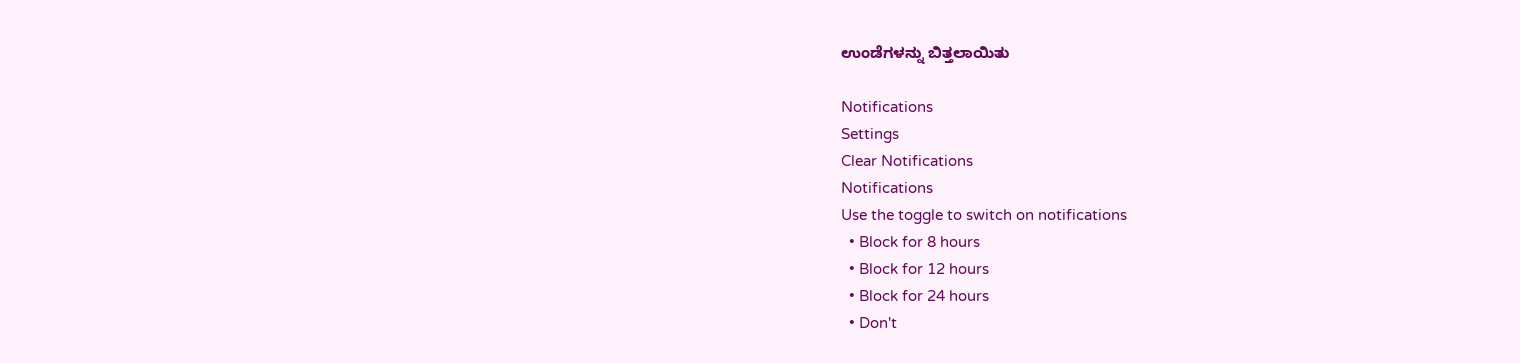ಉಂಡೆಗಳನ್ನು ಬಿತ್ತಲಾಯಿತು

Notifications
Settings
Clear Notifications
Notifications
Use the toggle to switch on notifications
  • Block for 8 hours
  • Block for 12 hours
  • Block for 24 hours
  • Don't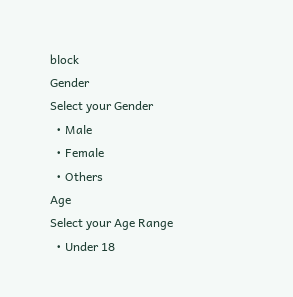block
Gender
Select your Gender
  • Male
  • Female
  • Others
Age
Select your Age Range
  • Under 18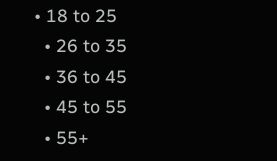• 18 to 25
  • 26 to 35
  • 36 to 45
  • 45 to 55
  • 55+